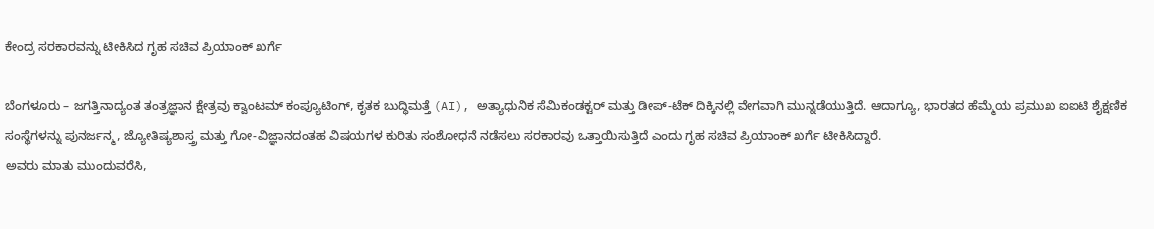ಕೇಂದ್ರ ಸರಕಾರವನ್ನು ಟೀಕಿಸಿದ ಗೃಹ ಸಚಿವ ಪ್ರಿಯಾಂಕ್ ಖರ್ಗೆ

ಬೆಂಗಳೂರು – ಜಗತ್ತಿನಾದ್ಯಂತ ತಂತ್ರಜ್ಞಾನ ಕ್ಷೇತ್ರವು ಕ್ವಾಂಟಮ್ ಕಂಪ್ಯೂಟಿಂಗ್, ಕೃತಕ ಬುದ್ಧಿಮತ್ತೆ (AI), ಅತ್ಯಾಧುನಿಕ ಸೆಮಿಕಂಡಕ್ಟರ್ ಮತ್ತು ಡೀಪ್-ಟೆಕ್ ದಿಕ್ಕಿನಲ್ಲಿ ವೇಗವಾಗಿ ಮುನ್ನಡೆಯುತ್ತಿದೆ. ಆದಾಗ್ಯೂ, ಭಾರತದ ಹೆಮ್ಮೆಯ ಪ್ರಮುಖ ಐಐಟಿ ಶೈಕ್ಷಣಿಕ ಸಂಸ್ಥೆಗಳನ್ನು ಪುನರ್ಜನ್ಮ, ಜ್ಯೋತಿಷ್ಯಶಾಸ್ತ್ರ ಮತ್ತು ಗೋ-ವಿಜ್ಞಾನದಂತಹ ವಿಷಯಗಳ ಕುರಿತು ಸಂಶೋಧನೆ ನಡೆಸಲು ಸರಕಾರವು ಒತ್ತಾಯಿಸುತ್ತಿದೆ ಎಂದು ಗೃಹ ಸಚಿವ ಪ್ರಿಯಾಂಕ್ ಖರ್ಗೆ ಟೀಕಿಸಿದ್ದಾರೆ.
ಅವರು ಮಾತು ಮುಂದುವರೆಸಿ,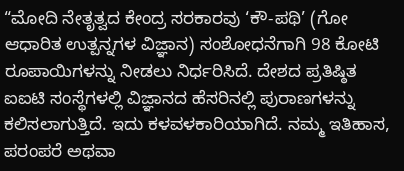“ಮೋದಿ ನೇತೃತ್ವದ ಕೇಂದ್ರ ಸರಕಾರವು ‘ಕೌ-ಪಥಿ’ (ಗೋ ಆಧಾರಿತ ಉತ್ಪನ್ನಗಳ ವಿಜ್ಞಾನ) ಸಂಶೋಧನೆಗಾಗಿ 98 ಕೋಟಿ ರೂಪಾಯಿಗಳನ್ನು ನೀಡಲು ನಿರ್ಧರಿಸಿದೆ. ದೇಶದ ಪ್ರತಿಷ್ಠಿತ ಐಐಟಿ ಸಂಸ್ಥೆಗಳಲ್ಲಿ ವಿಜ್ಞಾನದ ಹೆಸರಿನಲ್ಲಿ ಪುರಾಣಗಳನ್ನು ಕಲಿಸಲಾಗುತ್ತಿದೆ. ಇದು ಕಳವಳಕಾರಿಯಾಗಿದೆ. ನಮ್ಮ ಇತಿಹಾಸ, ಪರಂಪರೆ ಅಥವಾ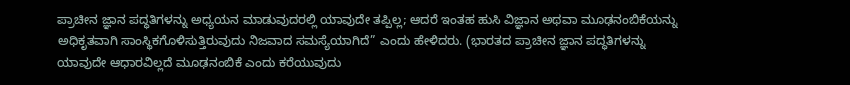ಪ್ರಾಚೀನ ಜ್ಞಾನ ಪದ್ಧತಿಗಳನ್ನು ಅಧ್ಯಯನ ಮಾಡುವುದರಲ್ಲಿ ಯಾವುದೇ ತಪ್ಪಿಲ್ಲ; ಆದರೆ ಇಂತಹ ಹುಸಿ ವಿಜ್ಞಾನ ಅಥವಾ ಮೂಢನಂಬಿಕೆಯನ್ನು ಅಧಿಕೃತವಾಗಿ ಸಾಂಸ್ಥಿಕಗೊಳಿಸುತ್ತಿರುವುದು ನಿಜವಾದ ಸಮಸ್ಯೆಯಾಗಿದೆ” ಎಂದು ಹೇಳಿದರು. (ಭಾರತದ ಪ್ರಾಚೀನ ಜ್ಞಾನ ಪದ್ಧತಿಗಳನ್ನು ಯಾವುದೇ ಆಧಾರವಿಲ್ಲದೆ ಮೂಢನಂಬಿಕೆ ಎಂದು ಕರೆಯುವುದು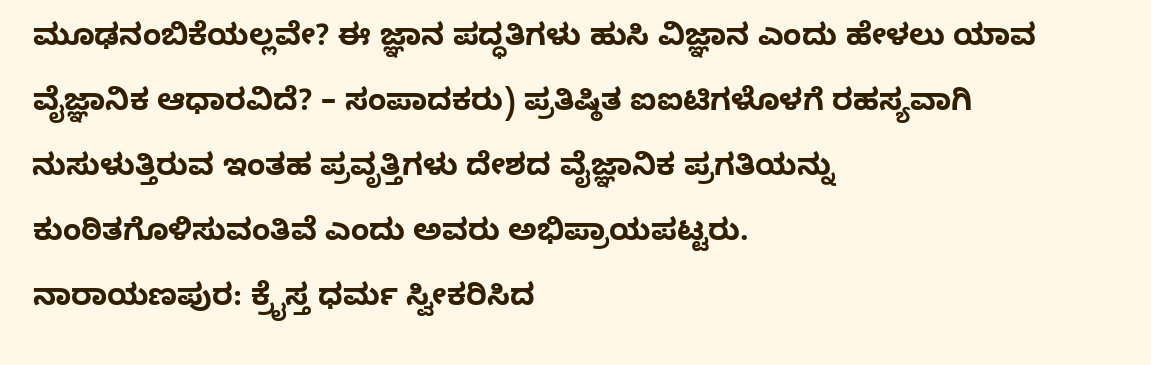ಮೂಢನಂಬಿಕೆಯಲ್ಲವೇ? ಈ ಜ್ಞಾನ ಪದ್ಧತಿಗಳು ಹುಸಿ ವಿಜ್ಞಾನ ಎಂದು ಹೇಳಲು ಯಾವ ವೈಜ್ಞಾನಿಕ ಆಧಾರವಿದೆ? – ಸಂಪಾದಕರು) ಪ್ರತಿಷ್ಠಿತ ಐಐಟಿಗಳೊಳಗೆ ರಹಸ್ಯವಾಗಿ ನುಸುಳುತ್ತಿರುವ ಇಂತಹ ಪ್ರವೃತ್ತಿಗಳು ದೇಶದ ವೈಜ್ಞಾನಿಕ ಪ್ರಗತಿಯನ್ನು ಕುಂಠಿತಗೊಳಿಸುವಂತಿವೆ ಎಂದು ಅವರು ಅಭಿಪ್ರಾಯಪಟ್ಟರು.
ನಾರಾಯಣಪುರ: ಕ್ರೈಸ್ತ ಧರ್ಮ ಸ್ವೀಕರಿಸಿದ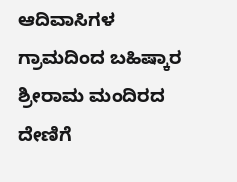ಆದಿವಾಸಿಗಳ ಗ್ರಾಮದಿಂದ ಬಹಿಷ್ಕಾರ
ಶ್ರೀರಾಮ ಮಂದಿರದ ದೇಣಿಗೆ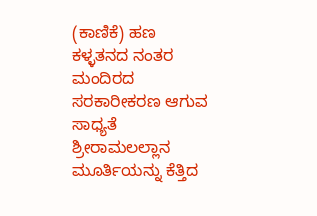(ಕಾಣಿಕೆ) ಹಣ ಕಳ್ಳತನದ ನಂತರ ಮಂದಿರದ ಸರಕಾರೀಕರಣ ಆಗುವ ಸಾಧ್ಯತೆ
ಶ್ರೀರಾಮಲಲ್ಲಾನ ಮೂರ್ತಿಯನ್ನು ಕೆತ್ತಿದ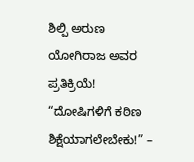ಶಿಲ್ಪಿ ಅರುಣ ಯೋಗಿರಾಜ ಅವರ ಪ್ರತಿಕ್ರಿಯೆ!
“ದೋಷಿಗಳಿಗೆ ಕಠಿಣ ಶಿಕ್ಷೆಯಾಗಲೇಬೇಕು!” –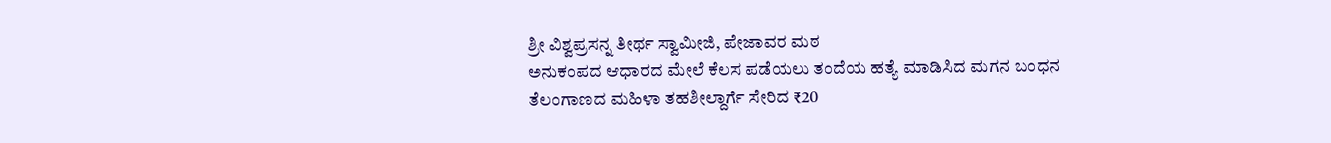ಶ್ರೀ ವಿಶ್ವಪ್ರಸನ್ನ ತೀರ್ಥ ಸ್ವಾಮೀಜಿ, ಪೇಜಾವರ ಮಠ
ಅನುಕಂಪದ ಆಧಾರದ ಮೇಲೆ ಕೆಲಸ ಪಡೆಯಲು ತಂದೆಯ ಹತ್ಯೆ ಮಾಡಿಸಿದ ಮಗನ ಬಂಧನ
ತೆಲಂಗಾಣದ ಮಹಿಳಾ ತಹಶೀಲ್ದಾರ್ಗೆ ಸೇರಿದ ₹20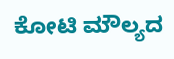ಕೋಟಿ ಮೌಲ್ಯದ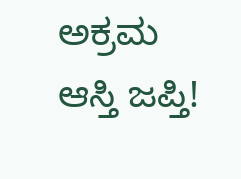ಅಕ್ರಮ ಆಸ್ತಿ ಜಪ್ತಿ!